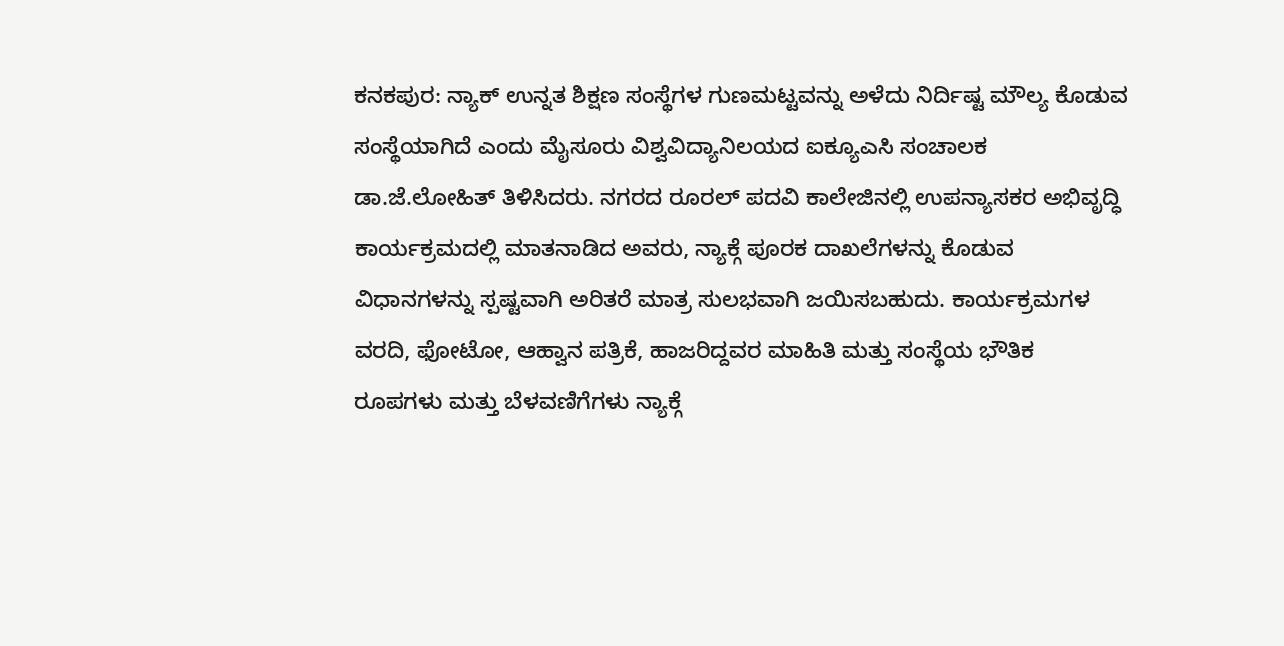ಕನಕಪುರ: ನ್ಯಾಕ್ ಉನ್ನತ ಶಿಕ್ಷಣ ಸಂಸ್ಥೆಗಳ ಗುಣಮಟ್ಟವನ್ನು ಅಳೆದು ನಿರ್ದಿಷ್ಟ ಮೌಲ್ಯ ಕೊಡುವ ಸಂಸ್ಥೆಯಾಗಿದೆ ಎಂದು ಮೈಸೂರು ವಿಶ್ವವಿದ್ಯಾನಿಲಯದ ಐಕ್ಯೂಎಸಿ ಸಂಚಾಲಕ ಡಾ.ಜೆ.ಲೋಹಿತ್ ತಿಳಿಸಿದರು. ನಗರದ ರೂರಲ್ ಪದವಿ ಕಾಲೇಜಿನಲ್ಲಿ ಉಪನ್ಯಾಸಕರ ಅಭಿವೃದ್ಧಿ ಕಾರ್ಯಕ್ರಮದಲ್ಲಿ ಮಾತನಾಡಿದ ಅವರು, ನ್ಯಾಕ್ಗೆ ಪೂರಕ ದಾಖಲೆಗಳನ್ನು ಕೊಡುವ ವಿಧಾನಗಳನ್ನು ಸ್ಪಷ್ಟವಾಗಿ ಅರಿತರೆ ಮಾತ್ರ ಸುಲಭವಾಗಿ ಜಯಿಸಬಹುದು. ಕಾರ್ಯಕ್ರಮಗಳ ವರದಿ, ಫೋಟೋ, ಆಹ್ವಾನ ಪತ್ರಿಕೆ, ಹಾಜರಿದ್ದವರ ಮಾಹಿತಿ ಮತ್ತು ಸಂಸ್ಥೆಯ ಭೌತಿಕ ರೂಪಗಳು ಮತ್ತು ಬೆಳವಣಿಗೆಗಳು ನ್ಯಾಕ್ಗೆ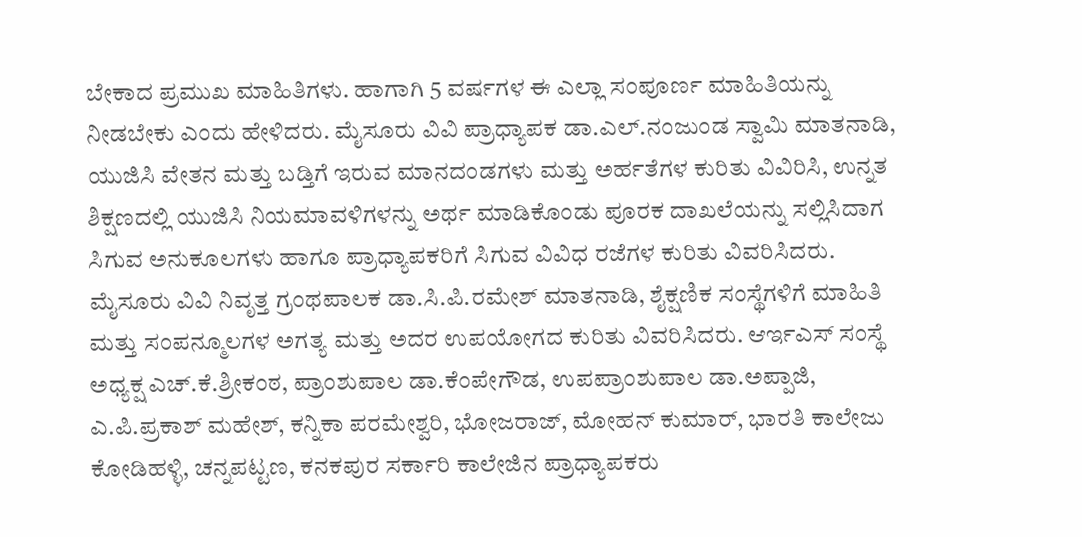ಬೇಕಾದ ಪ್ರಮುಖ ಮಾಹಿತಿಗಳು. ಹಾಗಾಗಿ 5 ವರ್ಷಗಳ ಈ ಎಲ್ಲಾ ಸಂಪೂರ್ಣ ಮಾಹಿತಿಯನ್ನು ನೀಡಬೇಕು ಎಂದು ಹೇಳಿದರು. ಮೈಸೂರು ವಿವಿ ಪ್ರಾಧ್ಯಾಪಕ ಡಾ.ಎಲ್.ನಂಜುಂಡ ಸ್ವಾಮಿ ಮಾತನಾಡಿ, ಯುಜಿಸಿ ವೇತನ ಮತ್ತು ಬಡ್ತಿಗೆ ಇರುವ ಮಾನದಂಡಗಳು ಮತ್ತು ಅರ್ಹತೆಗಳ ಕುರಿತು ವಿವಿರಿಸಿ, ಉನ್ನತ ಶಿಕ್ಷಣದಲ್ಲಿ ಯುಜಿಸಿ ನಿಯಮಾವಳಿಗಳನ್ನು ಅರ್ಥ ಮಾಡಿಕೊಂಡು ಪೂರಕ ದಾಖಲೆಯನ್ನು ಸಲ್ಲಿಸಿದಾಗ ಸಿಗುವ ಅನುಕೂಲಗಳು ಹಾಗೂ ಪ್ರಾಧ್ಯಾಪಕರಿಗೆ ಸಿಗುವ ವಿವಿಧ ರಜೆಗಳ ಕುರಿತು ವಿವರಿಸಿದರು. ಮೈಸೂರು ವಿವಿ ನಿವೃತ್ತ ಗ್ರಂಥಪಾಲಕ ಡಾ.ಸಿ.ಪಿ.ರಮೇಶ್ ಮಾತನಾಡಿ, ಶೈಕ್ಷಣಿಕ ಸಂಸ್ಥೆಗಳಿಗೆ ಮಾಹಿತಿ ಮತ್ತು ಸಂಪನ್ಮೂಲಗಳ ಅಗತ್ಯ ಮತ್ತು ಅದರ ಉಪಯೋಗದ ಕುರಿತು ವಿವರಿಸಿದರು. ಆರ್ಇಎಸ್ ಸಂಸ್ಥೆ ಅಧ್ಯಕ್ಷ ಎಚ್.ಕೆ.ಶ್ರೀಕಂಠ, ಪ್ರಾಂಶುಪಾಲ ಡಾ.ಕೆಂಪೇಗೌಡ, ಉಪಪ್ರಾಂಶುಪಾಲ ಡಾ.ಅಪ್ಪಾಜಿ, ಎ.ಪಿ.ಪ್ರಕಾಶ್ ಮಹೇಶ್, ಕನ್ನಿಕಾ ಪರಮೇಶ್ವರಿ, ಭೋಜರಾಜ್, ಮೋಹನ್ ಕುಮಾರ್, ಭಾರತಿ ಕಾಲೇಜು ಕೋಡಿಹಳ್ಳಿ, ಚನ್ನಪಟ್ಟಣ, ಕನಕಪುರ ಸರ್ಕಾರಿ ಕಾಲೇಜಿನ ಪ್ರಾಧ್ಯಾಪಕರು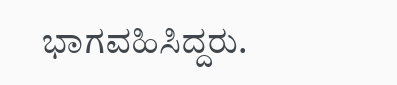ಭಾಗವಹಿಸಿದ್ದರು.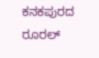ಕನಕಪುರದ ರೂರಲ್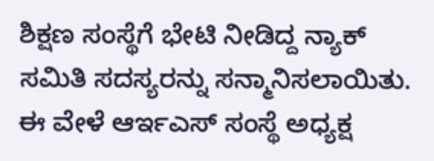ಶಿಕ್ಷಣ ಸಂಸ್ಥೆಗೆ ಭೇಟಿ ನೀಡಿದ್ದ ನ್ಯಾಕ್ ಸಮಿತಿ ಸದಸ್ಯರನ್ನು ಸನ್ಮಾನಿಸಲಾಯಿತು. ಈ ವೇಳೆ ಆರ್ಇಎಸ್ ಸಂಸ್ಥೆ ಅಧ್ಯಕ್ಷ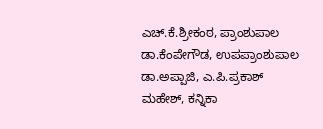ಎಚ್.ಕೆ.ಶ್ರೀಕಂಠ, ಪ್ರಾಂಶುಪಾಲ ಡಾ.ಕೆಂಪೇಗೌಡ, ಉಪಪ್ರಾಂಶುಪಾಲ ಡಾ.ಅಪ್ಪಾಜಿ, ಎ.ಪಿ.ಪ್ರಕಾಶ್ ಮಹೇಶ್, ಕನ್ನಿಕಾ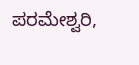ಪರಮೇಶ್ವರಿ,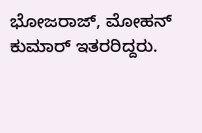ಭೋಜರಾಜ್, ಮೋಹನ್ ಕುಮಾರ್ ಇತರರಿದ್ದರು.